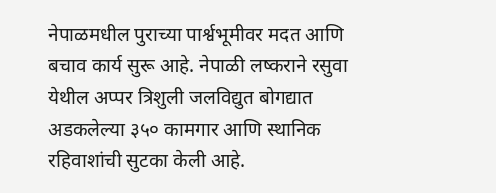नेपाळमधील पुराच्या पार्श्वभूमीवर मदत आणि बचाव कार्य सुरू आहे. नेपाळी लष्कराने रसुवा येथील अप्पर त्रिशुली जलविद्युत बोगद्यात अडकलेल्या ३५० कामगार आणि स्थानिक रहिवाशांची सुटका केली आहे.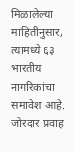मिळालेल्या माहितीनुसार, त्यामध्ये ६३ भारतीय नागरिकांचा समावेश आहे. जोरदार प्रवाह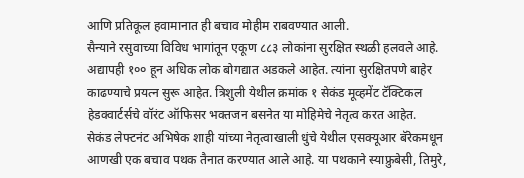आणि प्रतिकूल हवामानात ही बचाव मोहीम राबवण्यात आली.
सैन्याने रसुवाच्या विविध भागांतून एकूण ८८३ लोकांना सुरक्षित स्थळी हलवले आहे. अद्यापही १०० हून अधिक लोक बोगद्यात अडकले आहेत. त्यांना सुरक्षितपणे बाहेर काढण्याचे प्रयत्न सुरू आहेत. त्रिशुली येथील क्रमांक १ सेकंड मूव्हमेंट टॅक्टिकल हेडक्वार्टर्सचे वॉरंट ऑफिसर भक्तजन बसनेत या मोहिमेचे नेतृत्व करत आहेत.
सेकंड लेफ्टनंट अभिषेक शाही यांच्या नेतृत्वाखाली धुंचे येथील एसक्यूआर बॅरेकमधून आणखी एक बचाव पथक तैनात करण्यात आले आहे. या पथकाने स्याफ्रुबेसी, तिमुरे,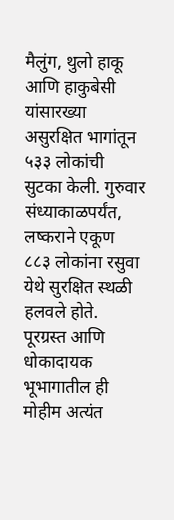मैलुंग, थुलो हाकू आणि हाकुबेसी यांसारख्या असुरक्षित भागांतून ५३३ लोकांची सुटका केली. गुरुवार संध्याकाळपर्यंत, लष्कराने एकूण ८८३ लोकांना रसुवा येथे सुरक्षित स्थळी हलवले होते. पूरग्रस्त आणि धोकादायक भूभागातील ही मोहीम अत्यंत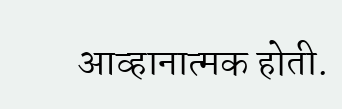आव्हानात्मक होती.